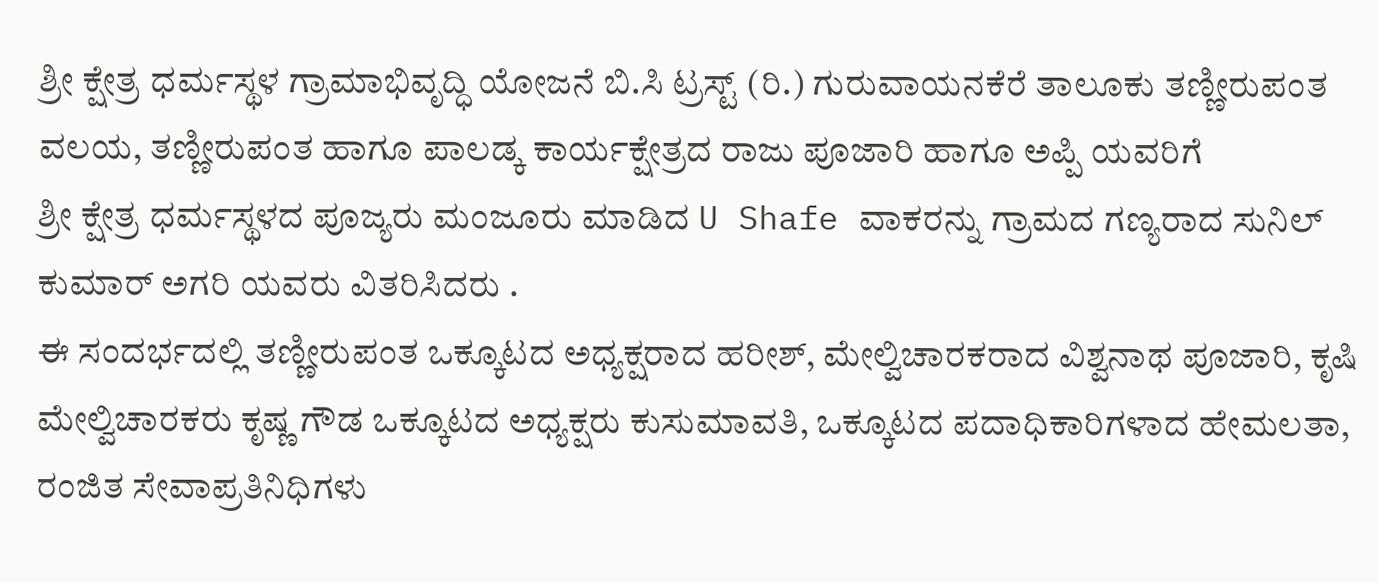ಶ್ರೀ ಕ್ಷೇತ್ರ ಧರ್ಮಸ್ಥಳ ಗ್ರಾಮಾಭಿವೃದ್ಧಿ ಯೋಜನೆ ಬಿ.ಸಿ ಟ್ರಸ್ಟ್ (ರಿ.) ಗುರುವಾಯನಕೆರೆ ತಾಲೂಕು ತಣ್ಣೀರುಪಂತ ವಲಯ, ತಣ್ಣೀರುಪಂತ ಹಾಗೂ ಪಾಲಡ್ಕ ಕಾರ್ಯಕ್ಷೇತ್ರದ ರಾಜು ಪೂಜಾರಿ ಹಾಗೂ ಅಪ್ಪಿ ಯವರಿಗೆ
ಶ್ರೀ ಕ್ಷೇತ್ರ ಧರ್ಮಸ್ಥಳದ ಪೂಜ್ಯರು ಮಂಜೂರು ಮಾಡಿದ U Shafe ವಾಕರನ್ನು ಗ್ರಾಮದ ಗಣ್ಯರಾದ ಸುನಿಲ್ ಕುಮಾರ್ ಅಗರಿ ಯವರು ವಿತರಿಸಿದರು .
ಈ ಸಂದರ್ಭದಲ್ಲಿ ತಣ್ಣೀರುಪಂತ ಒಕ್ಕೂಟದ ಅಧ್ಯಕ್ಷರಾದ ಹರೀಶ್, ಮೇಲ್ವಿಚಾರಕರಾದ ವಿಶ್ವನಾಥ ಪೂಜಾರಿ, ಕೃಷಿ ಮೇಲ್ವಿಚಾರಕರು ಕೃಷ್ಣ ಗೌಡ ಒಕ್ಕೂಟದ ಅಧ್ಯಕ್ಷರು ಕುಸುಮಾವತಿ, ಒಕ್ಕೂಟದ ಪದಾಧಿಕಾರಿಗಳಾದ ಹೇಮಲತಾ, ರಂಜಿತ ಸೇವಾಪ್ರತಿನಿಧಿಗಳು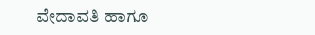ವೇದಾವತಿ ಹಾಗೂ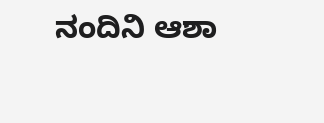ನಂದಿನಿ ಆಶಾ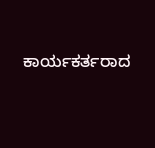ಕಾರ್ಯಕರ್ತರಾದ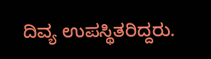ದಿವ್ಯ ಉಪಸ್ಥಿತರಿದ್ದರು.